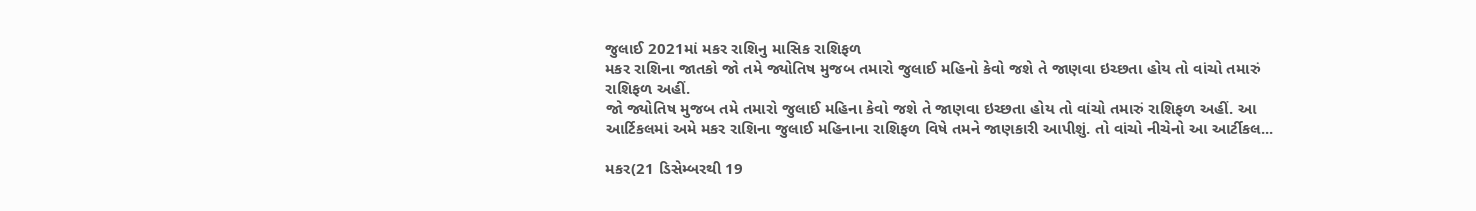જુલાઈ 2021માં મકર રાશિનુ માસિક રાશિફળ
મકર રાશિના જાતકો જો તમે જ્યોતિષ મુજબ તમારો જુલાઈ મહિનો કેવો જશે તે જાણવા ઇચ્છતા હોય તો વાંચો તમારું રાશિફળ અહીં.
જો જ્યોતિષ મુજબ તમે તમારો જુલાઈ મહિના કેવો જશે તે જાણવા ઇચ્છતા હોય તો વાંચો તમારું રાશિફળ અહીં. આ આર્ટિકલમાં અમે મકર રાશિના જુલાઈ મહિનાના રાશિફળ વિષે તમને જાણકારી આપીશું. તો વાંચો નીચેનો આ આર્ટીકલ...

મકર(21 ડિસેમ્બરથી 19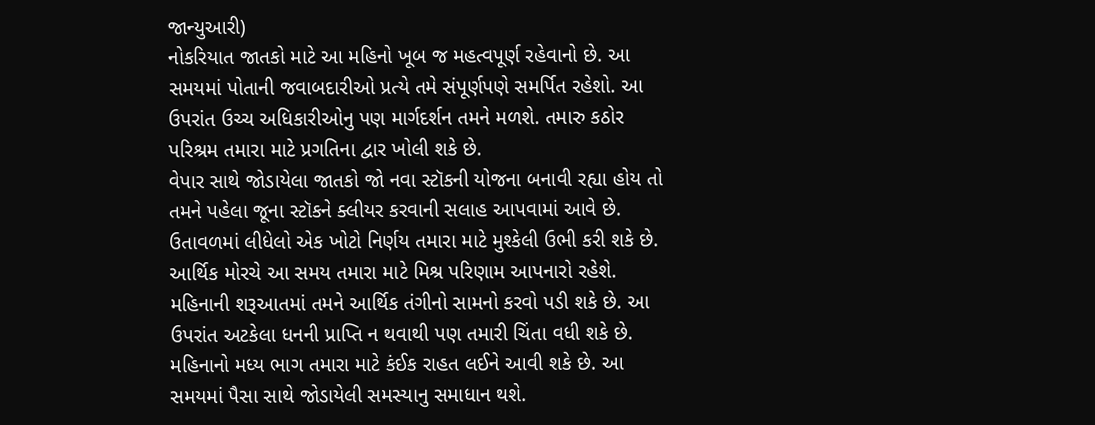જાન્યુઆરી)
નોકરિયાત જાતકો માટે આ મહિનો ખૂબ જ મહત્વપૂર્ણ રહેવાનો છે. આ સમયમાં પોતાની જવાબદારીઓ પ્રત્યે તમે સંપૂર્ણપણે સમર્પિત રહેશો. આ ઉપરાંત ઉચ્ચ અધિકારીઓનુ પણ માર્ગદર્શન તમને મળશે. તમારુ કઠોર પરિશ્રમ તમારા માટે પ્રગતિના દ્વાર ખોલી શકે છે.
વેપાર સાથે જોડાયેલા જાતકો જો નવા સ્ટૉકની યોજના બનાવી રહ્યા હોય તો તમને પહેલા જૂના સ્ટૉકને ક્લીયર કરવાની સલાહ આપવામાં આવે છે. ઉતાવળમાં લીધેલો એક ખોટો નિર્ણય તમારા માટે મુશ્કેલી ઉભી કરી શકે છે. આર્થિક મોરચે આ સમય તમારા માટે મિશ્ર પરિણામ આપનારો રહેશે. મહિનાની શરૂઆતમાં તમને આર્થિક તંગીનો સામનો કરવો પડી શકે છે. આ ઉપરાંત અટકેલા ધનની પ્રાપ્તિ ન થવાથી પણ તમારી ચિંતા વધી શકે છે.
મહિનાનો મધ્ય ભાગ તમારા માટે કંઈક રાહત લઈને આવી શકે છે. આ સમયમાં પૈસા સાથે જોડાયેલી સમસ્યાનુ સમાધાન થશે.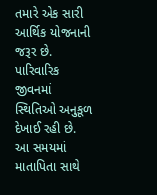તમારે એક સારી આર્થિક યોજનાની જરૂર છે. પારિવારિક જીવનમાં સ્થિતિઓ અનુકૂળ દેખાઈ રહી છે. આ સમયમાં માતાપિતા સાથે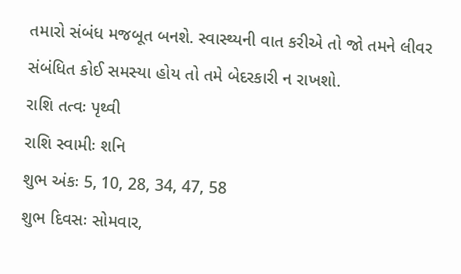તમારો સંબંધ મજબૂત બનશે. સ્વાસ્થ્યની વાત કરીએ તો જો તમને લીવર સંબંધિત કોઈ સમસ્યા હોય તો તમે બેદરકારી ન રાખશો.
રાશિ તત્વઃ પૃથ્વી
રાશિ સ્વામીઃ શનિ
શુભ અંકઃ 5, 10, 28, 34, 47, 58
શુભ દિવસઃ સોમવાર,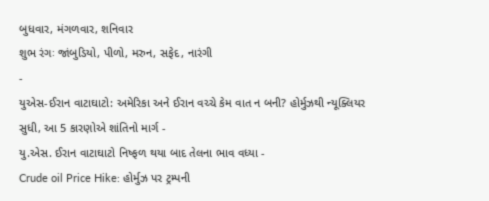બુધવાર, મંગળવાર, શનિવાર
શુભ રંગઃ જાંબુડિયો, પીળો, મરુન, સફેદ, નારંગી
-
યુએસ-ઈરાન વાટાઘાટો: અમેરિકા અને ઈરાન વચ્ચે કેમ વાત ન બની? હોર્મુઝથી ન્યૂક્લિયર સુધી, આ 5 કારણોએ શાંતિનો માર્ગ -
યુ.એસ. ઈરાન વાટાઘાટો નિષ્ફળ થયા બાદ તેલના ભાવ વધ્યા -
Crude oil Price Hike: હોર્મુઝ પર ટ્રમ્પની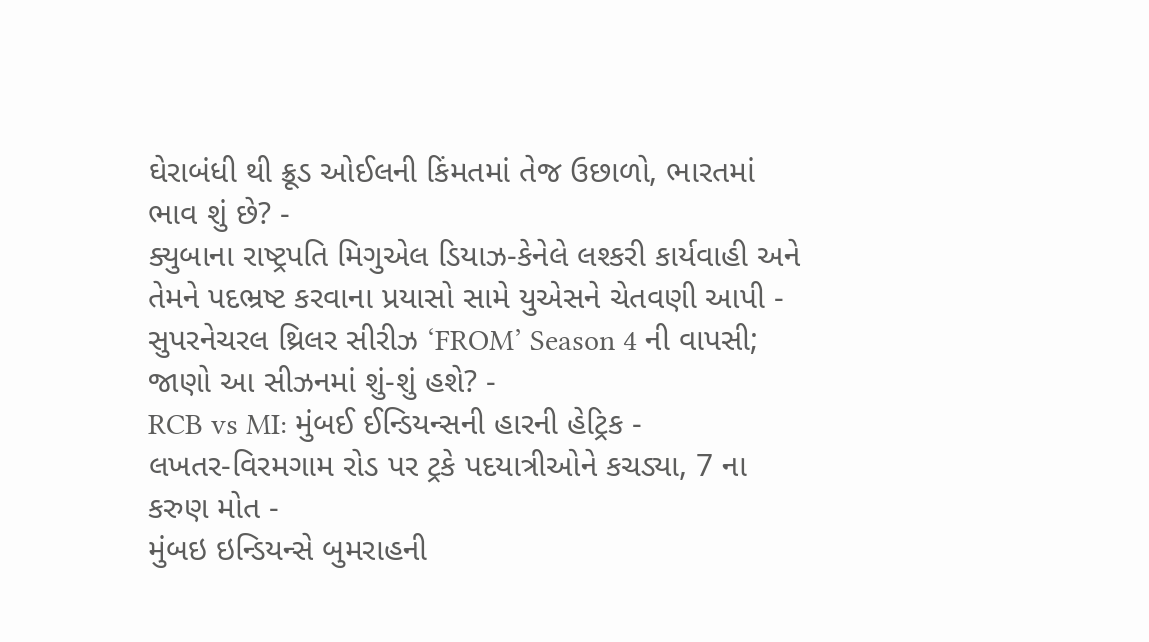ઘેરાબંધી થી ક્રૂડ ઓઈલની કિંમતમાં તેજ ઉછાળો, ભારતમાં ભાવ શું છે? -
ક્યુબાના રાષ્ટ્રપતિ મિગુએલ ડિયાઝ-કેનેલે લશ્કરી કાર્યવાહી અને તેમને પદભ્રષ્ટ કરવાના પ્રયાસો સામે યુએસને ચેતવણી આપી -
સુપરનેચરલ થ્રિલર સીરીઝ ‘FROM’ Season 4 ની વાપસી; જાણો આ સીઝનમાં શું-શું હશે? -
RCB vs MI: મુંબઈ ઈન્ડિયન્સની હારની હેટ્રિક -
લખતર-વિરમગામ રોડ પર ટ્રકે પદયાત્રીઓને કચડ્યા, 7 ના કરુણ મોત -
મુંબઇ ઇન્ડિયન્સે બુમરાહની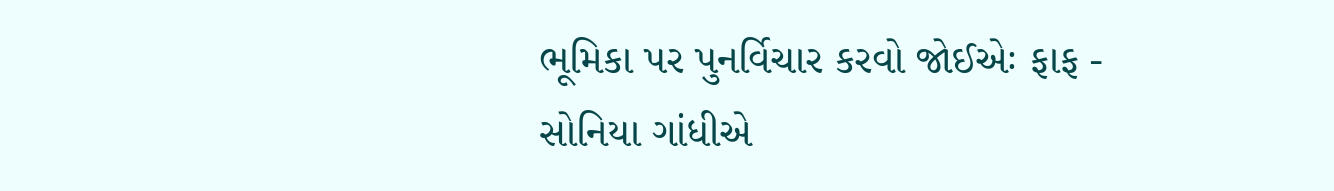ભૂમિકા પર પુનર્વિચાર કરવો જોઈએઃ ફાફ -
સોનિયા ગાંધીએ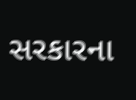સરકારના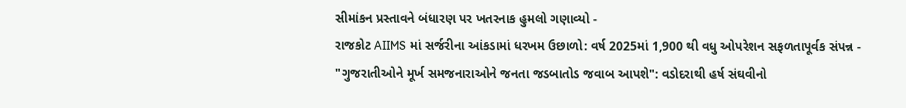સીમાંકન પ્રસ્તાવને બંધારણ પર ખતરનાક હુમલો ગણાવ્યો -
રાજકોટ AIIMS માં સર્જરીના આંકડામાં ધરખમ ઉછાળો: વર્ષ 2025માં 1,900 થી વધુ ઓપરેશન સફળતાપૂર્વક સંપન્ન -
"ગુજરાતીઓને મૂર્ખ સમજનારાઓને જનતા જડબાતોડ જવાબ આપશે": વડોદરાથી હર્ષ સંઘવીનો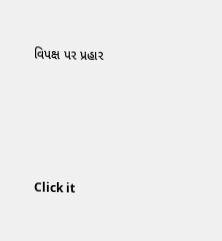વિપક્ષ પર પ્રહાર





Click it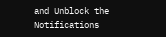and Unblock the Notifications